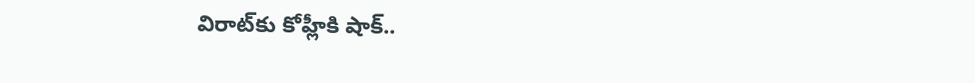విరాట్‌కు కోహ్లీకి షాక్‌..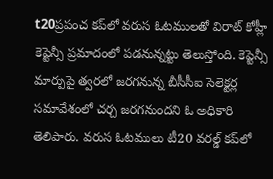t20ప్రపంచ కప్‌లో వరుస ఓటములతో విరాట్‌ కోహ్లీ కెప్టెన్సీ ప్రమాదంలో పడనున్నట్టు తెలుస్తోంది. కెప్టెన్సీ మార్పుపై త్వరలో జరగనున్న బీసీసీఐ సెలెక్టర్ల సమావేశంలో చర్చ జరగనుందని ఓ అధికారి తెలిపారు. వరుస ఓటములు టీ20 వరల్డ్‌ కప్‌లో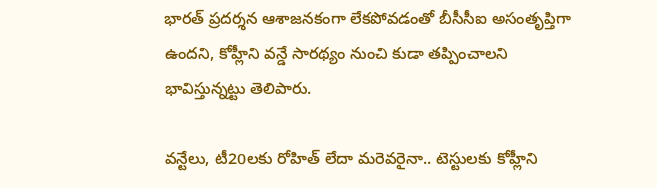భారత్‌ ప్రదర్శన ఆశాజనకంగా లేకపోవడంతో బీసీసీఐ అసంతృప్తిగా ఉందని, కోహ్లీని వన్డే సారథ్యం నుంచి కుడా తప్పించాలని భావిస్తున్నట్టు తెలిపారు.

వన్టేలు, టీ20లకు రోహిత్‌ లేదా మరెవరైనా.. టెస్టులకు కోహ్లీని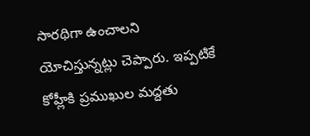సారథిగా ఉంచాలని యోచిస్తున్నట్లు చెప్పారు. ఇప్పటికే కోహ్లీకి ప్రముఖుల మద్దతు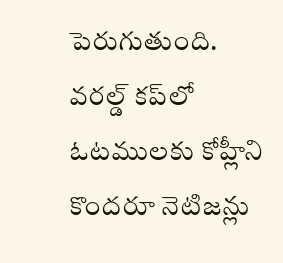పెరుగుతుంది. వరల్డ్‌ కప్‌లో ఓటములకు కోహ్లీని కొందరూ నెటిజన్లు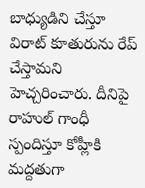బాధ్యుడిని చేస్తూ విరాట్‌ కూతురును రేప్ చేస్తామని హెచ్చరించారు. దీనిపై రాహుల్‌ గాంధీ స్పందిస్తూ కోహ్లీకి మద్దతుగా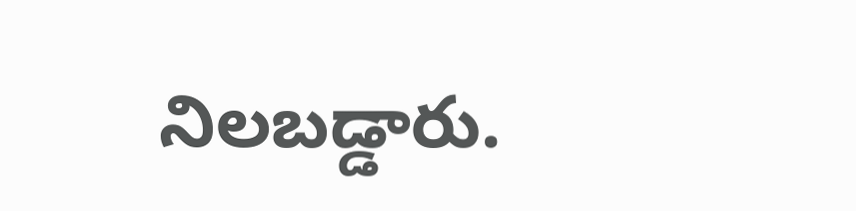నిలబడ్డారు.